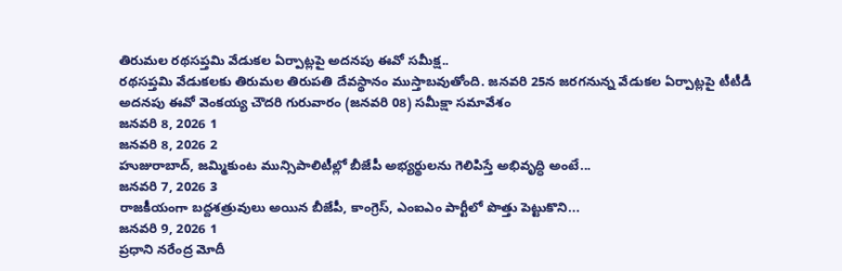తిరుమల రథసప్తమి వేడుకల ఏర్పాట్లపై అదనపు ఈవో సమీక్ష..
రథసప్తమి వేడుకలకు తిరుమల తిరుపతి దేవస్థానం ముస్తాబవుతోంది. జనవరి 25న జరగనున్న వేడుకల ఏర్పాట్లపై టీటీడీ అదనపు ఈవో వెంకయ్య చౌదరి గురువారం (జనవరి 08) సమీక్షా సమావేశం
జనవరి 8, 2026 1
జనవరి 8, 2026 2
హుజురాబాద్, జమ్మికుంట మున్సిపాలిటీల్లో బీజేపీ అభ్యర్థులను గెలిపిస్తే అభివృద్ధి అంటే...
జనవరి 7, 2026 3
రాజకీయంగా బద్దశత్రువులు అయిన బీజేపీ, కాంగ్రెస్, ఎంఐఎం పార్టీలో పొత్తు పెట్టుకొని...
జనవరి 9, 2026 1
ప్రధాని నరేంద్ర మోదీ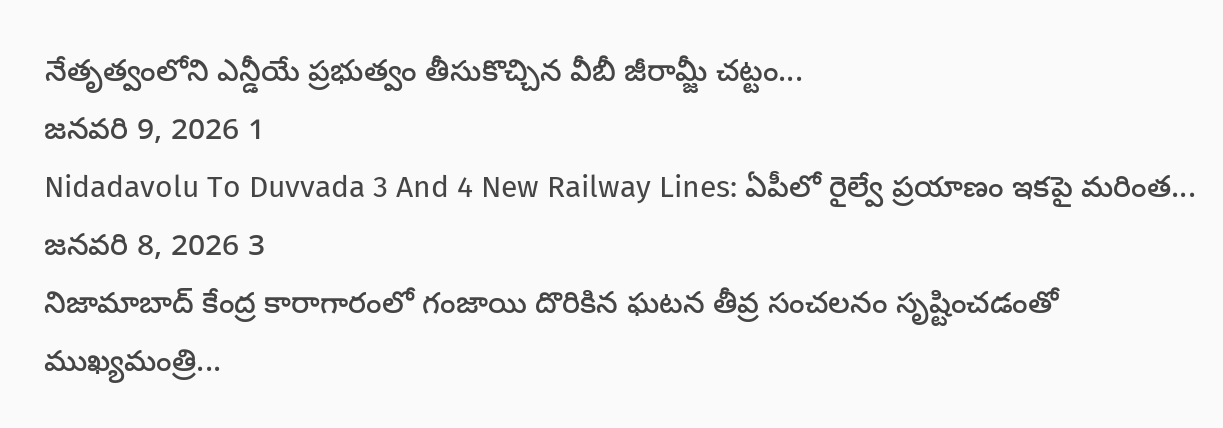నేతృత్వంలోని ఎన్డీయే ప్రభుత్వం తీసుకొచ్చిన వీబీ జీరామ్జీ చట్టం...
జనవరి 9, 2026 1
Nidadavolu To Duvvada 3 And 4 New Railway Lines: ఏపీలో రైల్వే ప్రయాణం ఇకపై మరింత...
జనవరి 8, 2026 3
నిజామాబాద్ కేంద్ర కారాగారంలో గంజాయి దొరికిన ఘటన తీవ్ర సంచలనం సృష్టించడంతో ముఖ్యమంత్రి...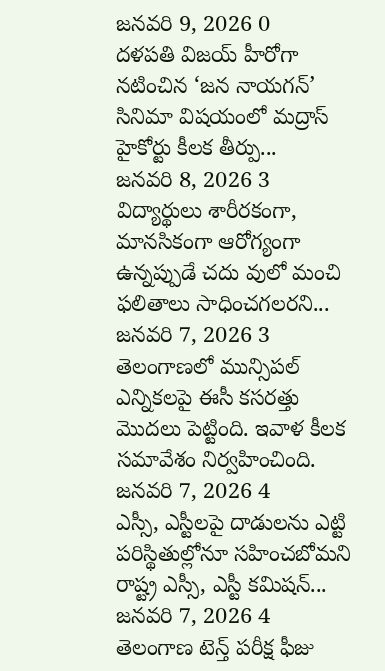జనవరి 9, 2026 0
దళపతి విజయ్ హీరోగా నటించిన ‘జన నాయగన్’ సినిమా విషయంలో మద్రాస్ హైకోర్టు కీలక తీర్పు...
జనవరి 8, 2026 3
విద్యార్థులు శారీరకంగా, మానసికంగా ఆరోగ్యంగా ఉన్నప్పుడే చదు వులో మంచి ఫలితాలు సాధించగలరని...
జనవరి 7, 2026 3
తెలంగాణలో మున్సిపల్ ఎన్నికలపై ఈసీ కసరత్తు మొదలు పెట్టింది. ఇవాళ కీలక సమావేశం నిర్వహించింది.
జనవరి 7, 2026 4
ఎస్సీ, ఎస్టీలపై దాడులను ఎట్టి పరిస్థితుల్లోనూ సహించబోమని రాష్ట్ర ఎస్సీ, ఎస్టీ కమిషన్...
జనవరి 7, 2026 4
తెలంగాణ టెన్త్ పరీక్ష ఫీజు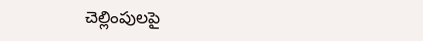చెల్లింపులపై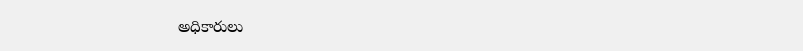అధికారులు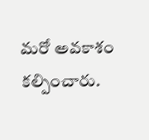మరో అవకాశం కల్పించారు.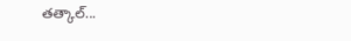తత్కాల్...